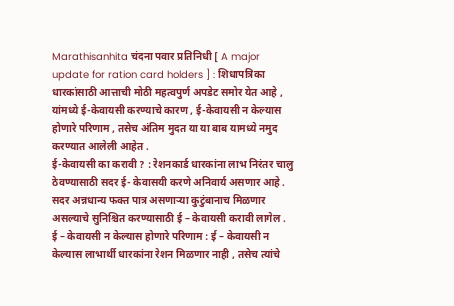Marathisanhita चंदना पवार प्रतिनिधी [ A major update for ration card holders ] : शिधापत्रिका धारकांसाठी आत्ताची मोठी महत्वपुर्ण अपडेट समोर येत आहे , यांमध्ये ई-केवायसी करण्याचे कारण , ई-केवायसी न केल्यास होणारे परिणाम , तसेच अंतिम मुदत या या बाब यामध्ये नमुद करण्यात आलेली आहेत .
ई-केवायसी का करावी ? : रेशनकार्ड धारकांना लाभ निरंतर चालु ठेवण्यासाठी सदर ई- केवासयी करणे अनिवार्य असणार आहे . सदर अन्नधान्य फक्त पात्र असणाऱ्या कुटुंबानाच मिळणार असल्याचे सुनिश्चित करण्यासाठी ई – केवायसी करावी लागेल .
ई – केवायसी न केल्यास होणारे परिणाम : ई – केवायसी न केल्यास लाभार्थी धारकांना रेशन मिळणार नाही , तसेच त्यांचे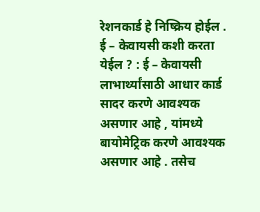रेशनकार्ड हे निष्क्रिय होईल .
ई – केवायसी कशी करता येईल ? : ई – केवायसी लाभार्थ्यांसाठी आधार कार्ड सादर करणे आवश्यक असणार आहे , यांमध्ये बायोमेट्रिक करणे आवश्यक असणार आहे . तसेच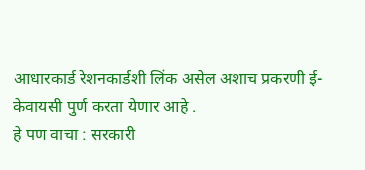आधारकार्ड रेशनकार्डशी लिंक असेल अशाच प्रकरणी ई- केवायसी पुर्ण करता येणार आहे .
हे पण वाचा : सरकारी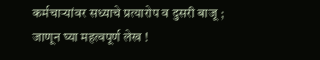कर्मचाऱ्यांवर सध्याचे प्रत्यारोप व दुसरी बाजू ; जाणून घ्या महत्वपूर्ण लेख !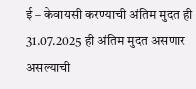ई – केवायसी करण्याची अंतिम मुदत ही 31.07.2025 ही अंतिम मुदत असणार असल्याची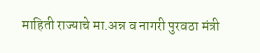माहिती राज्याचे मा.अन्न व नागरी पुरवठा मंत्री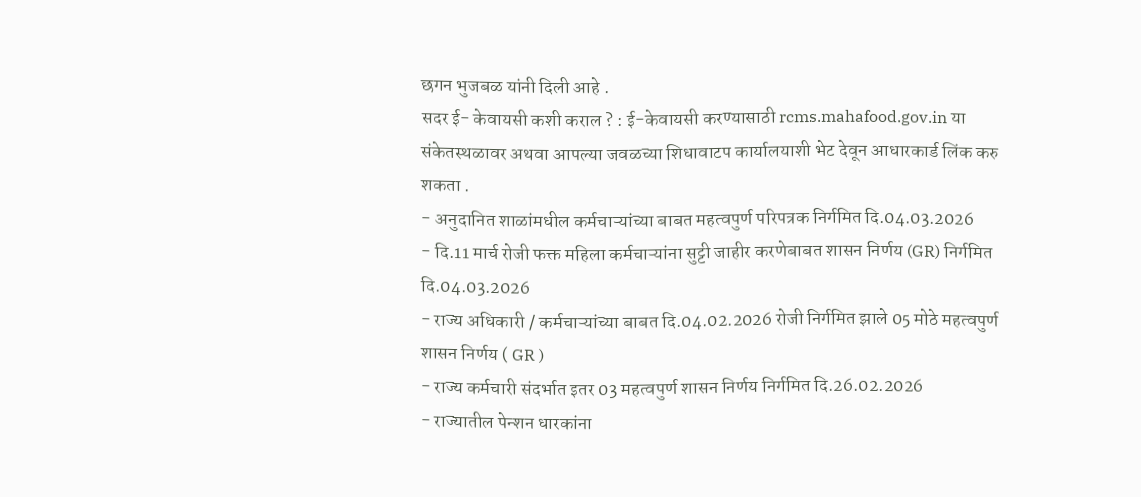छगन भुजबळ यांनी दिली आहे .
सदर ई- केवायसी कशी कराल ? : ई-केवायसी करण्यासाठी rcms.mahafood.gov.in या संकेतस्थळावर अथवा आपल्या जवळच्या शिधावाटप कार्यालयाशी भेट देवून आधारकार्ड लिंक करु शकता .
- अनुदानित शाळांमधील कर्मचाऱ्यांच्या बाबत महत्वपुर्ण परिपत्रक निर्गमित दि.04.03.2026
- दि.11 मार्च रोजी फक्त महिला कर्मचाऱ्यांना सुट्टी जाहीर करणेबाबत शासन निर्णय (GR) निर्गमित दि.04.03.2026
- राज्य अधिकारी / कर्मचाऱ्यांच्या बाबत दि.04.02.2026 रोजी निर्गमित झाले 05 मोठे महत्वपुर्ण शासन निर्णय ( GR )
- राज्य कर्मचारी संदर्भात इतर 03 महत्वपुर्ण शासन निर्णय निर्गमित दि.26.02.2026
- राज्यातील पेन्शन धारकांना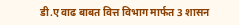डी.ए वाढ बाबत वित्त विभाग मार्फत 3 शासन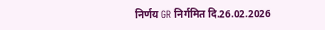निर्णय GR निर्गमित दि.26.02.2026